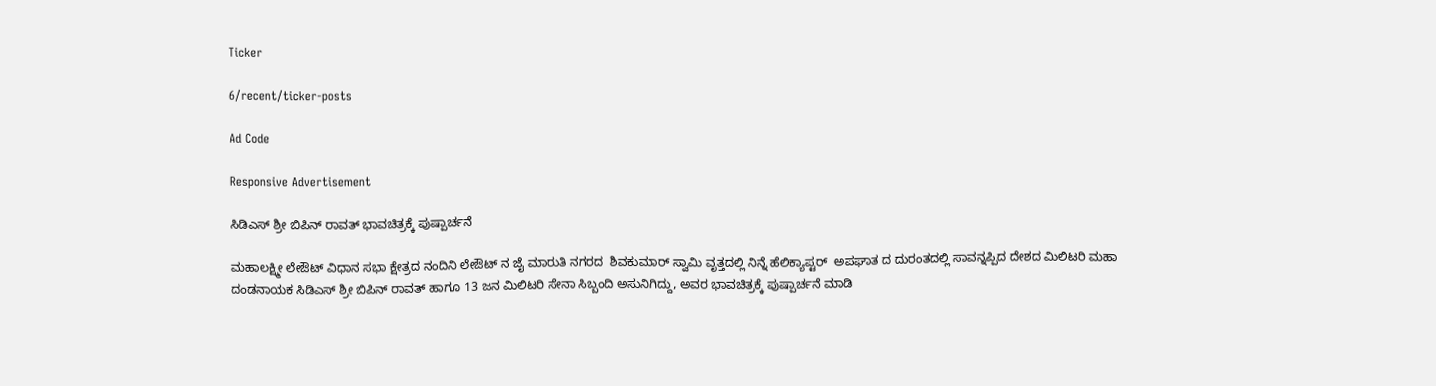Ticker

6/recent/ticker-posts

Ad Code

Responsive Advertisement

ಸಿಡಿಎಸ್ ಶ್ರೀ ಬಿಪಿನ್ ರಾವತ್ ಭಾವಚಿತ್ರಕ್ಕೆ ಪುಷ್ಪಾರ್ಚನೆ

ಮಹಾಲಕ್ಷ್ಮೀ ಲೇಔಟ್ ವಿಧಾನ ಸಭಾ ಕ್ಷೇತ್ರದ ನಂದಿನಿ ಲೇಔಟ್ ನ ಜೈ ಮಾರುತಿ ನಗರದ  ಶಿವಕುಮಾರ್ ಸ್ವಾಮಿ ವೃತ್ತದಲ್ಲಿ ನಿನ್ನೆ ಹೆಲಿಕ್ಯಾಪ್ಟರ್  ಅಪಘಾತ ದ ದುರಂತದಲ್ಲಿ ಸಾವನ್ನಪ್ಪಿದ ದೇಶದ ಮಿಲಿಟರಿ ಮಹಾ ದಂಡನಾಯಕ ಸಿಡಿಎಸ್ ಶ್ರೀ ಬಿಪಿನ್ ರಾವತ್ ಹಾಗೂ 13 ಜನ ಮಿಲಿಟರಿ ಸೇನಾ ಸಿಬ್ಬಂದಿ ಅಸುನಿಗಿದ್ದು, ಅವರ ಭಾವಚಿತ್ರಕ್ಕೆ ಪುಷ್ಪಾರ್ಚನೆ ಮಾಡಿ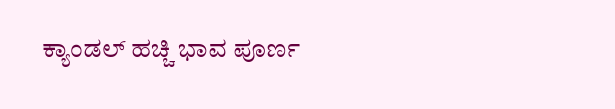ಕ್ಯಾಂಡಲ್ ಹಚ್ಚಿ ಭಾವ ಪೂರ್ಣ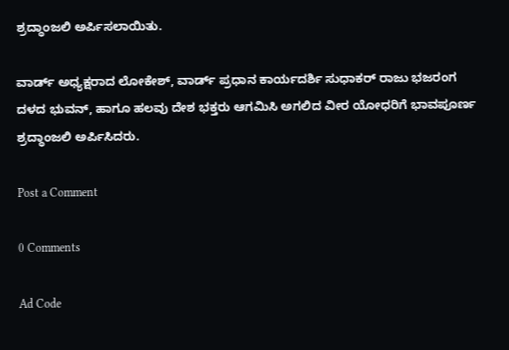ಶ್ರದ್ಧಾಂಜಲಿ ಅರ್ಪಿಸಲಾಯಿತು.

ವಾರ್ಡ್ ಅಧ್ಯಕ್ಷರಾದ ಲೋಕೇಶ್, ವಾರ್ಡ್ ಪ್ರಧಾನ ಕಾರ್ಯದರ್ಶಿ ಸುಧಾಕರ್ ರಾಜು ಭಜರಂಗ ದಳದ ಭುವನ್, ಹಾಗೂ ಹಲವು ದೇಶ ಭಕ್ತರು ಆಗಮಿಸಿ ಅಗಲಿದ ವೀರ ಯೋಧರಿಗೆ ಭಾವಪೂರ್ಣ ಶ್ರದ್ಧಾಂಜಲಿ ಅರ್ಪಿಸಿದರು.

Post a Comment

0 Comments

Ad Code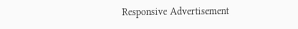Responsive Advertisement